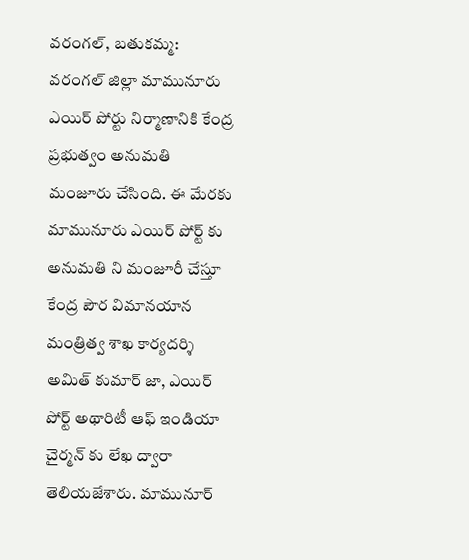వరంగల్, బతుకమ్మ:
వరంగల్ జిల్లా మామునూరు ఎయిర్ పోర్టు నిర్మాణానికి కేంద్ర ప్రభుత్వం అనుమతి మంజూరు చేసింది. ఈ మేరకు మామునూరు ఎయిర్ పోర్ట్ కు అనుమతి ని మంజూరీ చేస్తూ కేంద్ర పౌర విమానయాన మంత్రిత్వ శాఖ కార్యదర్శి అమిత్ కుమార్ జా, ఎయిర్ పోర్ట్ అథారిటీ ఆఫ్ ఇండియా చైర్మన్ కు లేఖ ద్వారా తెలియజేశారు. మామునూర్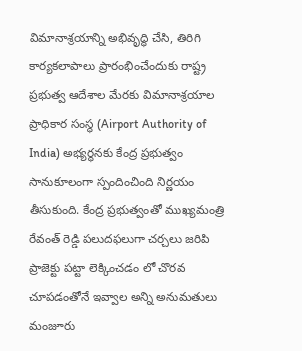విమానాశ్రయాన్ని అభివృద్ధి చేసి, తిరిగి కార్యకలాపాలు ప్రారంభించేందుకు రాష్ట్ర ప్రభుత్వ ఆదేశాల మేరకు విమానాశ్రయాల ప్రాధికార సంస్థ (Airport Authority of India) అభ్యర్థనకు కేంద్ర ప్రభుత్వం సానుకూలంగా స్పందించింది నిర్ణయం తీసుకుంది. కేంద్ర ప్రభుత్వంతో ముఖ్యమంత్రి రేవంత్ రెడ్డి పలుదఫలుగా చర్చలు జరిపి ప్రాజెక్టు పట్టా లెక్కించడం లో చొరవ చూపడంతోనే ఇవ్వాల అన్ని అనుమతులు మంజూరు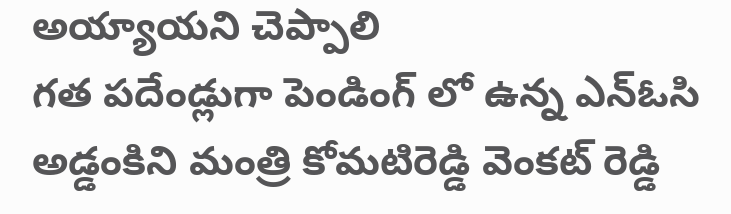అయ్యాయని చెప్పాలి
గత పదేండ్లుగా పెండింగ్ లో ఉన్న ఎన్ఓసి అడ్డంకిని మంత్రి కోమటిరెడ్డి వెంకట్ రెడ్డి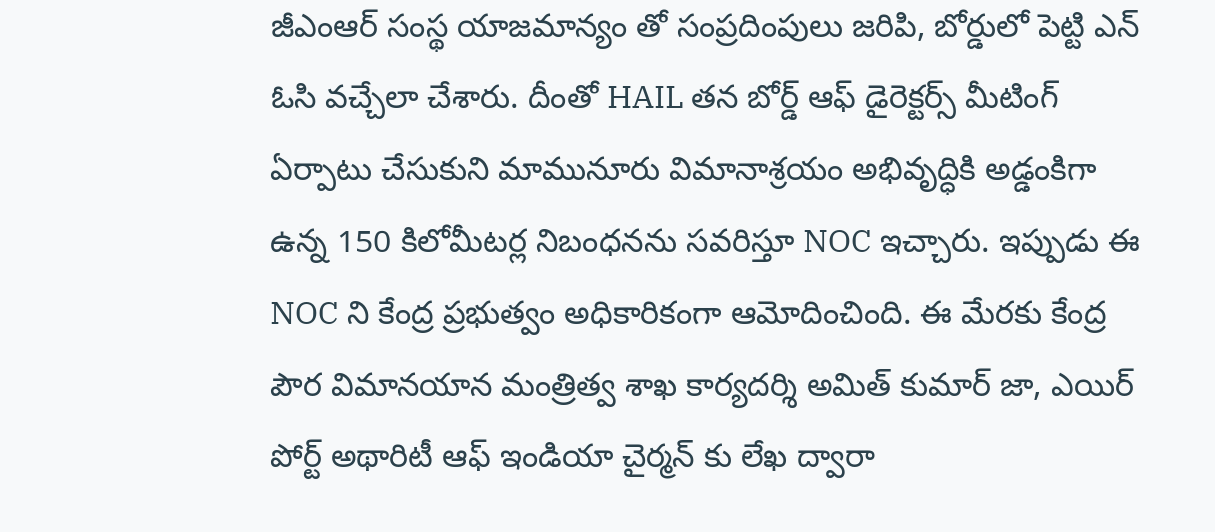జీఎంఆర్ సంస్థ యాజమాన్యం తో సంప్రదింపులు జరిపి, బోర్డులో పెట్టి ఎన్ ఓసి వచ్చేలా చేశారు. దీంతో HAIL తన బోర్డ్ ఆఫ్ డైరెక్టర్స్ మీటింగ్ ఏర్పాటు చేసుకుని మామునూరు విమానాశ్రయం అభివృద్ధికి అడ్డంకిగా ఉన్న 150 కిలోమీటర్ల నిబంధనను సవరిస్తూ NOC ఇచ్చారు. ఇప్పుడు ఈ NOC ని కేంద్ర ప్రభుత్వం అధికారికంగా ఆమోదించింది. ఈ మేరకు కేంద్ర పౌర విమానయాన మంత్రిత్వ శాఖ కార్యదర్శి అమిత్ కుమార్ జా, ఎయిర్ పోర్ట్ అథారిటీ ఆఫ్ ఇండియా చైర్మన్ కు లేఖ ద్వారా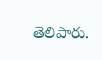తెలిపారు.